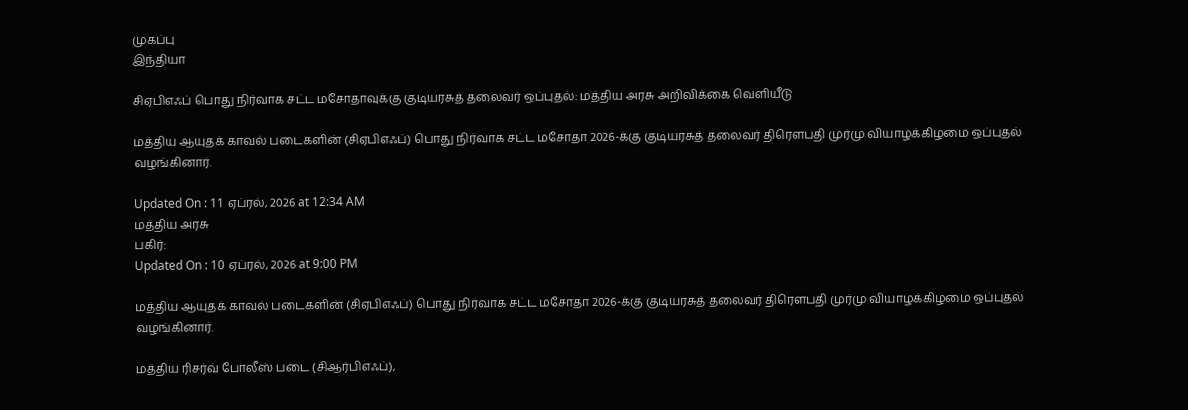முகப்பு
இந்தியா

சிஏபிஎஃப் பொது நிர்வாக சட்ட மசோதாவுக்கு குடியரசுத் தலைவர் ஒப்புதல்: மத்திய அரசு அறிவிக்கை வெளியீடு

மத்திய ஆயுதக் காவல் படைகளின் (சிஏபிஎஃப்) பொது நிர்வாக சட்ட மசோதா 2026-க்கு குடியரசுத் தலைவர் திரெளபதி முர்மு வியாழக்கிழமை ஒப்புதல் வழங்கினார்.

Updated On : 11 ஏப்ரல், 2026 at 12:34 AM
மத்திய அரசு
பகிர்:
Updated On : 10 ஏப்ரல், 2026 at 9:00 PM

மத்திய ஆயுதக் காவல் படைகளின் (சிஏபிஎஃப்) பொது நிர்வாக சட்ட மசோதா 2026-க்கு குடியரசுத் தலைவர் திரெளபதி முர்மு வியாழக்கிழமை ஒப்புதல் வழங்கினார்.

மத்திய ரிசர்வ் போலீஸ் படை (சிஆர்பிஎஃப்),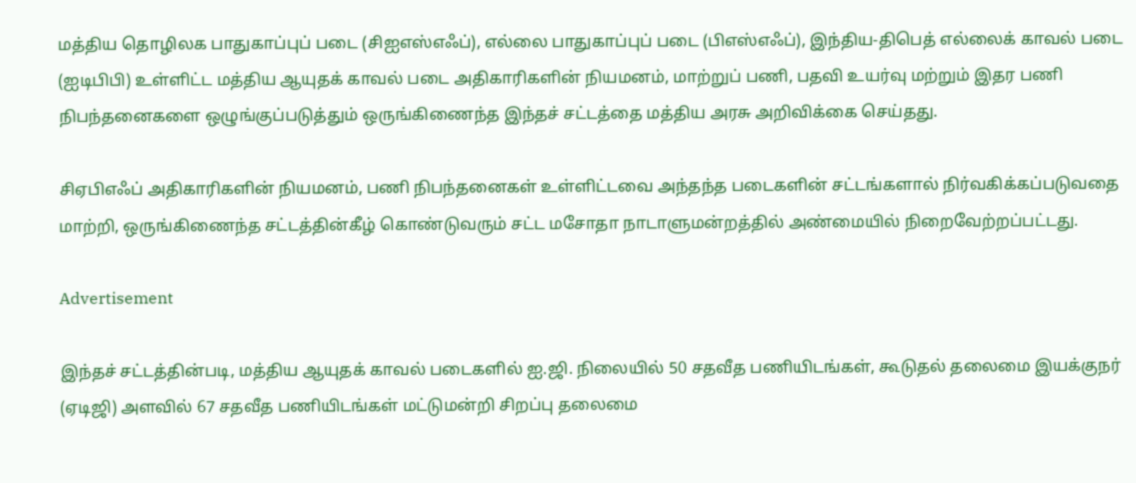மத்திய தொழிலக பாதுகாப்புப் படை (சிஐஎஸ்எஃப்), எல்லை பாதுகாப்புப் படை (பிஎஸ்எஃப்), இந்திய-திபெத் எல்லைக் காவல் படை (ஐடிபிபி) உள்ளிட்ட மத்திய ஆயுதக் காவல் படை அதிகாரிகளின் நியமனம், மாற்றுப் பணி, பதவி உயர்வு மற்றும் இதர பணி நிபந்தனைகளை ஒழுங்குப்படுத்தும் ஒருங்கிணைந்த இந்தச் சட்டத்தை மத்திய அரசு அறிவிக்கை செய்தது.

சிஏபிஎஃப் அதிகாரிகளின் நியமனம், பணி நிபந்தனைகள் உள்ளிட்டவை அந்தந்த படைகளின் சட்டங்களால் நிர்வகிக்கப்படுவதை மாற்றி, ஒருங்கிணைந்த சட்டத்தின்கீழ் கொண்டுவரும் சட்ட மசோதா நாடாளுமன்றத்தில் அண்மையில் நிறைவேற்றப்பட்டது.

Advertisement

இந்தச் சட்டத்தின்படி, மத்திய ஆயுதக் காவல் படைகளில் ஐ.ஜி. நிலையில் 50 சதவீத பணியிடங்கள், கூடுதல் தலைமை இயக்குநர் (ஏடிஜி) அளவில் 67 சதவீத பணியிடங்கள் மட்டுமன்றி சிறப்பு தலைமை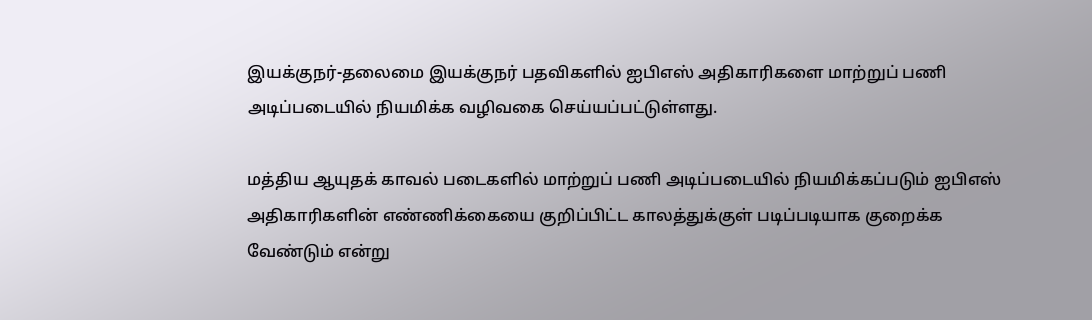இயக்குநர்-தலைமை இயக்குநர் பதவிகளில் ஐபிஎஸ் அதிகாரிகளை மாற்றுப் பணி அடிப்படையில் நியமிக்க வழிவகை செய்யப்பட்டுள்ளது.

மத்திய ஆயுதக் காவல் படைகளில் மாற்றுப் பணி அடிப்படையில் நியமிக்கப்படும் ஐபிஎஸ் அதிகாரிகளின் எண்ணிக்கையை குறிப்பிட்ட காலத்துக்குள் படிப்படியாக குறைக்க வேண்டும் என்று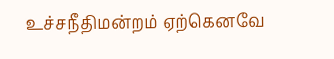உச்சநீதிமன்றம் ஏற்கெனவே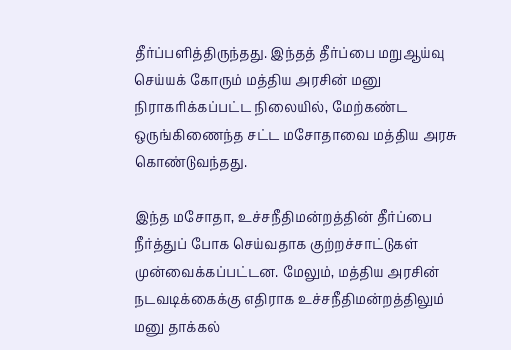தீர்ப்பளித்திருந்தது. இந்தத் தீர்ப்பை மறுஆய்வு செய்யக் கோரும் மத்திய அரசின் மனு நிராகரிக்கப்பட்ட நிலையில், மேற்கண்ட ஒருங்கிணைந்த சட்ட மசோதாவை மத்திய அரசு கொண்டுவந்தது.

இந்த மசோதா, உச்சநீதிமன்றத்தின் தீர்ப்பை நீர்த்துப் போக செய்வதாக குற்றச்சாட்டுகள் முன்வைக்கப்பட்டன. மேலும், மத்திய அரசின் நடவடிக்கைக்கு எதிராக உச்சநீதிமன்றத்திலும் மனு தாக்கல்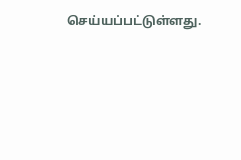செய்யப்பட்டுள்ளது.